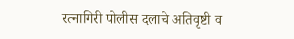रत्नागिरी पोलीस दलाचे अतिवृष्टी व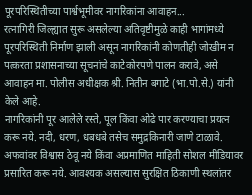पूरपरिस्थितीच्या पार्श्वभूमीवर नागरिकांना आवाहन...
रत्नागिरी जिल्ह्यात सुरू असलेल्या अतिवृष्टीमुळे काही भागांमध्ये पूरपरिस्थिती निर्माण झाली असून नागरिकांनी कोणतीही जोखीम न पत्करता प्रशासनाच्या सूचनांचे काटेकोरपणे पालन करावे, असे आवाहन मा. पोलीस अधीक्षक श्री. नितीन बगाटे (भा.पो.से.) यांनी केले आहे.
नागरिकांनी पूर आलेले रस्ते, पूल किंवा ओढे पार करण्याचा प्रयत्न करू नये. नदी, धरण, धबधबे तसेच समुद्रकिनारी जाणे टाळावे. अफवांवर विश्वास ठेवू नये किंवा अप्रमाणित माहिती सोशल मीडियावर प्रसारित करू नये. आवश्यक असल्यास सुरक्षित ठिकाणी स्थलांतर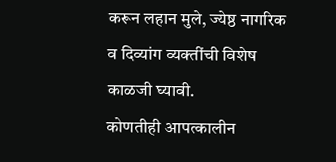करून लहान मुले, ज्येष्ठ नागरिक व दिव्यांग व्यक्तींची विशेष काळजी घ्यावी.
कोणतीही आपत्कालीन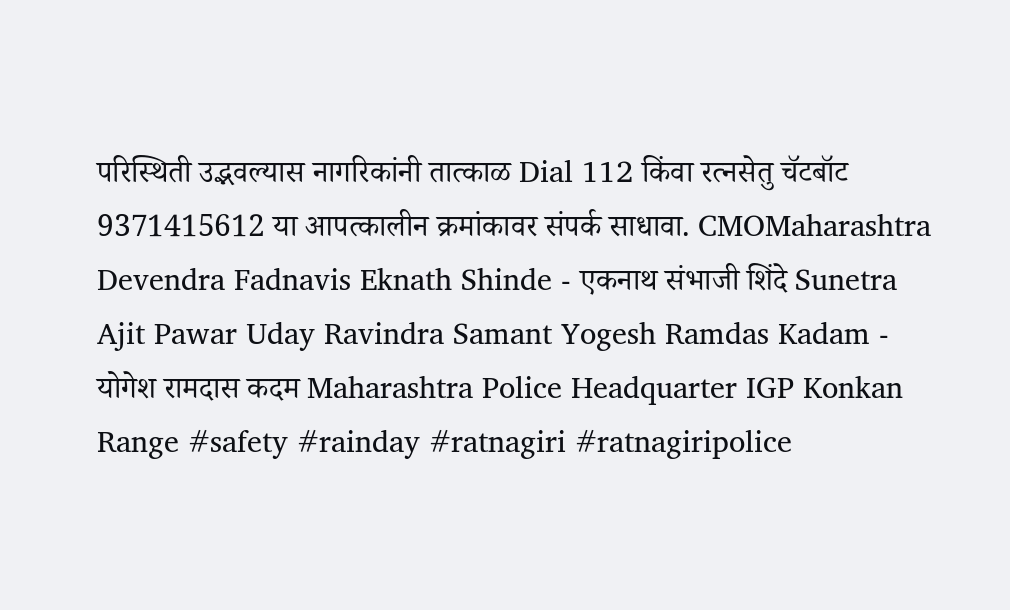परिस्थिती उद्भवल्यास नागरिकांनी तात्काळ Dial 112 किंवा रत्नसेतु चॅटबॉट 9371415612 या आपत्कालीन क्रमांकावर संपर्क साधावा. CMOMaharashtra Devendra Fadnavis Eknath Shinde - एकनाथ संभाजी शिंदे Sunetra Ajit Pawar Uday Ravindra Samant Yogesh Ramdas Kadam - योगेश रामदास कदम Maharashtra Police Headquarter IGP Konkan Range #safety #rainday #ratnagiri #ratnagiripolice